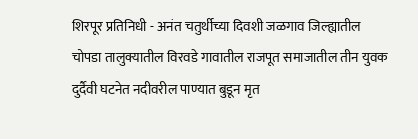शिरपूर प्रतिनिधी - अनंत चतुर्थीच्या दिवशी जळगाव जिल्ह्यातील चोपडा तालुक्यातील विरवडे गावातील राजपूत समाजातील तीन युवक दुर्दैवी घटनेत नदीवरील पाण्यात बुडून मृत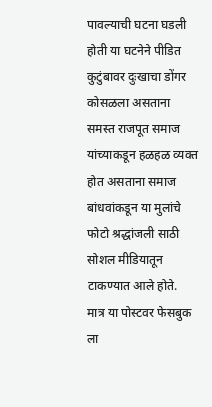पावल्याची घटना घडली होती या घटनेने पीडित कुटुंबावर दुःखाचा डोंगर कोसळला असताना समस्त राजपूत समाज यांच्याकडून हळहळ व्यक्त होत असताना समाज बांधवांकडून या मुलांचे फोटो श्रद्धांजली साठी सोशल मीडियातून टाकण्यात आले होते.
मात्र या पोस्टवर फेसबुक ला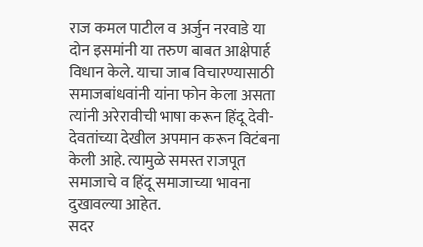राज कमल पाटील व अर्जुन नरवाडे या दोन इसमांनी या तरुण बाबत आक्षेपार्ह विधान केले. याचा जाब विचारण्यासाठी समाजबांधवांनी यांना फोन केला असता त्यांनी अरेरावीची भाषा करून हिंदू देवी-देवतांच्या देखील अपमान करून विटंबना केली आहे. त्यामुळे समस्त राजपूत समाजाचे व हिंदू समाजाच्या भावना दुखावल्या आहेत.
सदर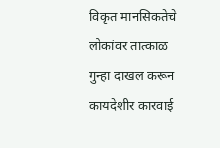विकृत मानसिकतेचे लोकांवर तात्काळ गुन्हा दाखल करून कायदेशीर कारवाई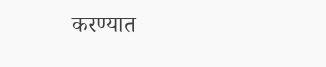करण्यात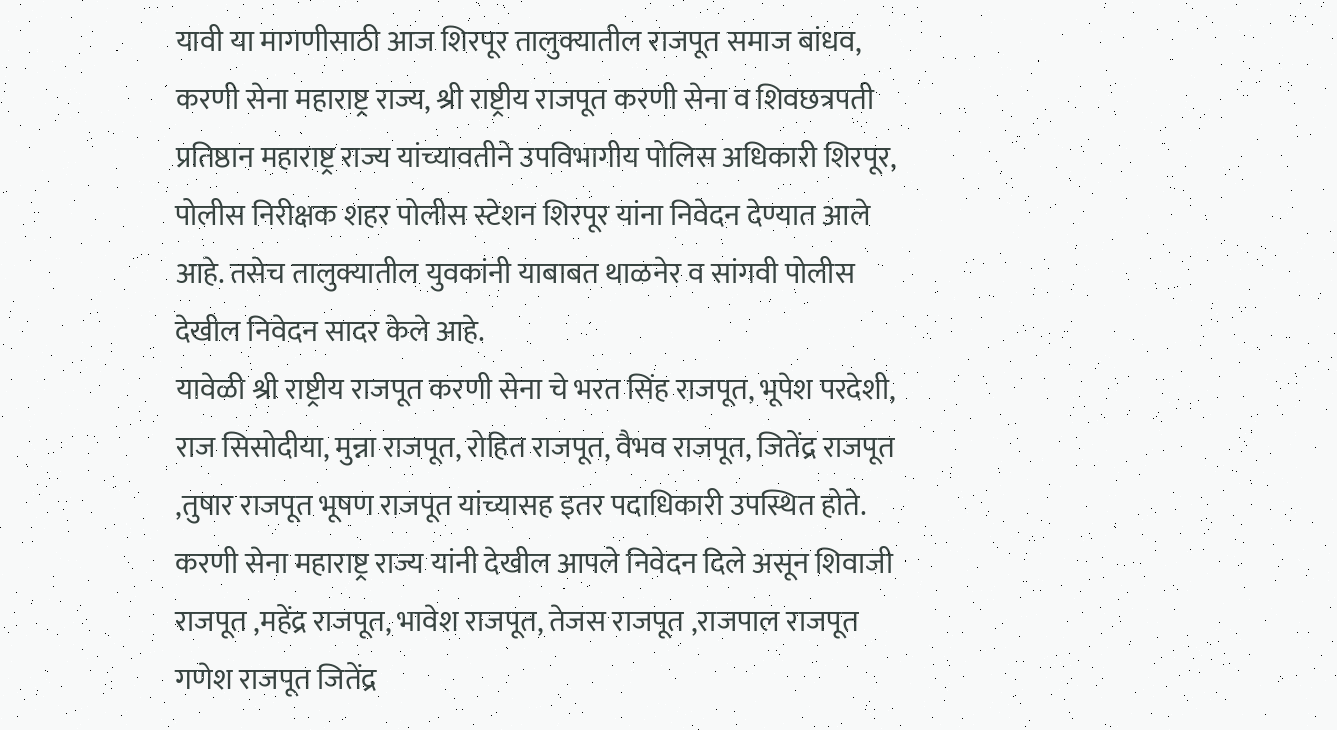यावी या मागणीसाठी आज शिरपूर तालुक्यातील राजपूत समाज बांधव, करणी सेना महाराष्ट्र राज्य, श्री राष्ट्रीय राजपूत करणी सेना व शिवछत्रपती प्रतिष्ठान महाराष्ट्र राज्य यांच्यावतीने उपविभागीय पोलिस अधिकारी शिरपूर, पोलीस निरीक्षक शहर पोलीस स्टेशन शिरपूर यांना निवेदन देण्यात आले आहे. तसेच तालुक्यातील युवकांनी याबाबत थाळनेर व सांगवी पोलीस देखील निवेदन सादर केले आहे.
यावेळी श्री राष्ट्रीय राजपूत करणी सेना चे भरत सिंह राजपूत, भूपेश परदेशी, राज सिसोदीया, मुन्ना राजपूत, रोहित राजपूत, वैभव राजपूत, जितेंद्र राजपूत ,तुषार राजपूत भूषण राजपूत यांच्यासह इतर पदाधिकारी उपस्थित होते.
करणी सेना महाराष्ट्र राज्य यांनी देखील आपले निवेदन दिले असून शिवाजी राजपूत ,महेंद्र राजपूत, भावेश राजपूत, तेजस राजपूत ,राजपाल राजपूत गणेश राजपूत जितेंद्र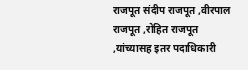राजपूत संदीप राजपूत ,वीरपाल राजपूत ,रोहित राजपूत ,यांच्यासह इतर पदाधिकारी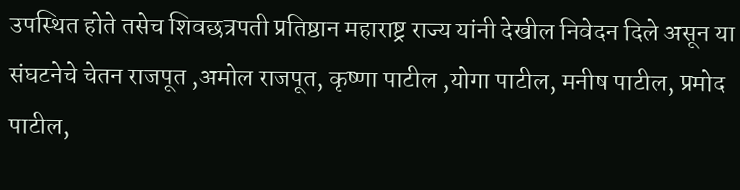उपस्थित होते तसेच शिवछत्रपती प्रतिष्ठान महाराष्ट्र राज्य यांनी देखील निवेदन दिले असून या संघटनेचे चेतन राजपूत ,अमोल राजपूत, कृष्णा पाटील ,योगा पाटील, मनीष पाटील, प्रमोद पाटील,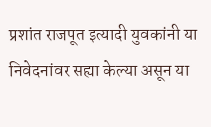प्रशांत राजपूत इत्यादी युवकांनी या निवेदनांवर सह्या केल्या असून या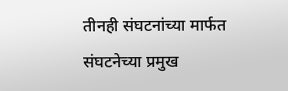तीनही संघटनांच्या मार्फत संघटनेच्या प्रमुख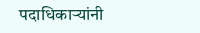पदाधिकाऱ्यांनी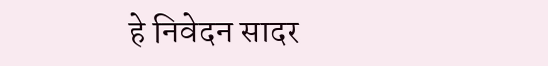हे निवेदन सादर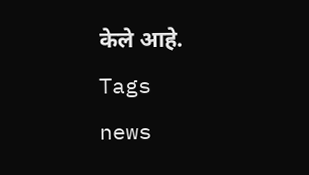केले आहे.
Tags
news